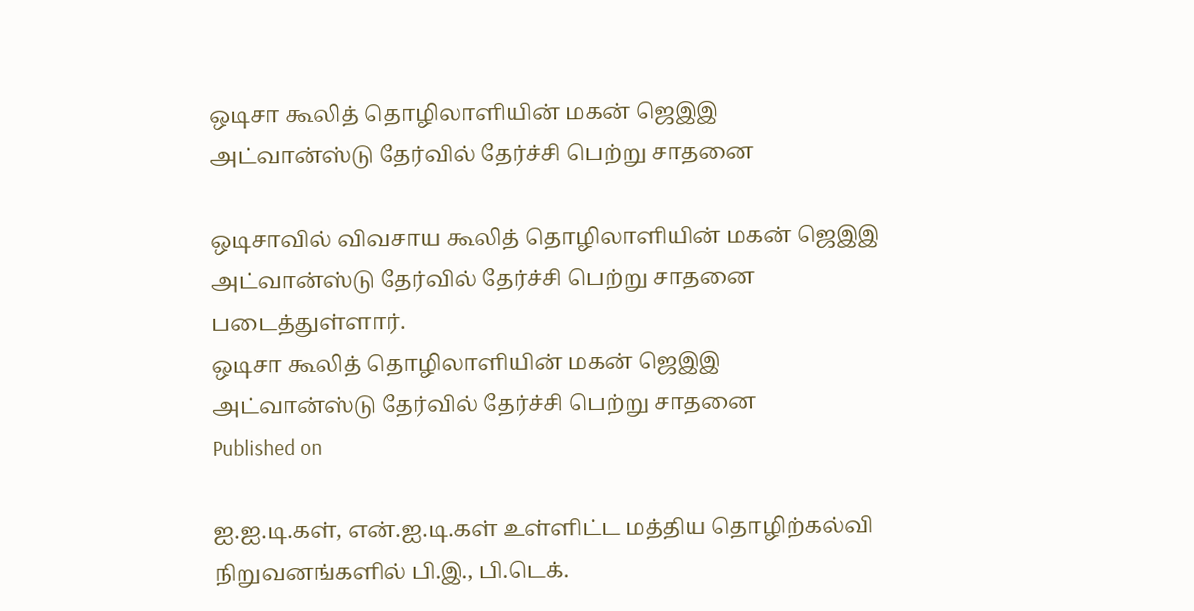ஒடிசா கூலித் தொழிலாளியின் மகன் ஜெஇஇ அட்வான்ஸ்டு தேர்வில் தேர்ச்சி பெற்று சாதனை

ஒடிசாவில் விவசாய கூலித் தொழிலாளியின் மகன் ஜெஇஇ அட்வான்ஸ்டு தேர்வில் தேர்ச்சி பெற்று சாதனை படைத்துள்ளார்.
ஒடிசா கூலித் தொழிலாளியின் மகன் ஜெஇஇ அட்வான்ஸ்டு தேர்வில் தேர்ச்சி பெற்று சாதனை
Published on

ஐ.ஐ.டி.கள், என்.ஐ.டி.கள் உள்ளிட்ட மத்திய தொழிற்கல்வி நிறுவனங்களில் பி.இ., பி.டெக்.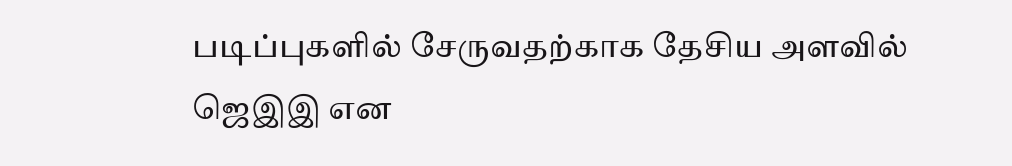படிப்புகளில் சேருவதற்காக தேசிய அளவில் ஜெஇஇ என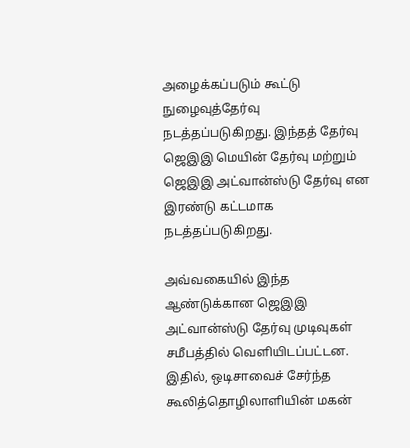அழைக்கப்படும் கூட்டு நுழைவுத்தேர்வு நடத்தப்படுகிறது. இந்தத் தேர்வு ஜெஇஇ மெயின் தேர்வு மற்றும் ஜெஇஇ அட்வான்ஸ்டு தேர்வு என இரண்டு கட்டமாக நடத்தப்படுகிறது.

அவ்வகையில் இந்த ஆண்டுக்கான ஜெஇஇ அட்வான்ஸ்டு தேர்வு முடிவுகள் சமீபத்தில் வெளியிடப்பட்டன. இதில், ஒடிசாவைச் சேர்ந்த கூலித்தொழிலாளியின் மகன்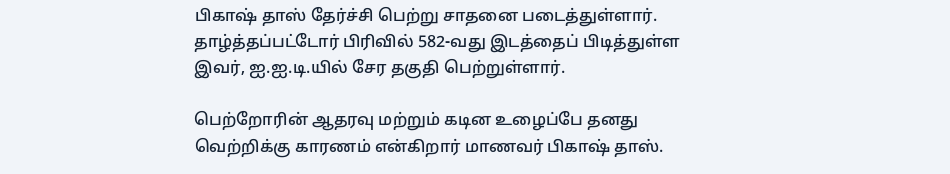பிகாஷ் தாஸ் தேர்ச்சி பெற்று சாதனை படைத்துள்ளார். தாழ்த்தப்பட்டோர் பிரிவில் 582-வது இடத்தைப் பிடித்துள்ள இவர், ஐ.ஐ.டி.யில் சேர தகுதி பெற்றுள்ளார்.

பெற்றோரின் ஆதரவு மற்றும் கடின உழைப்பே தனது வெற்றிக்கு காரணம் என்கிறார் மாணவர் பிகாஷ் தாஸ்.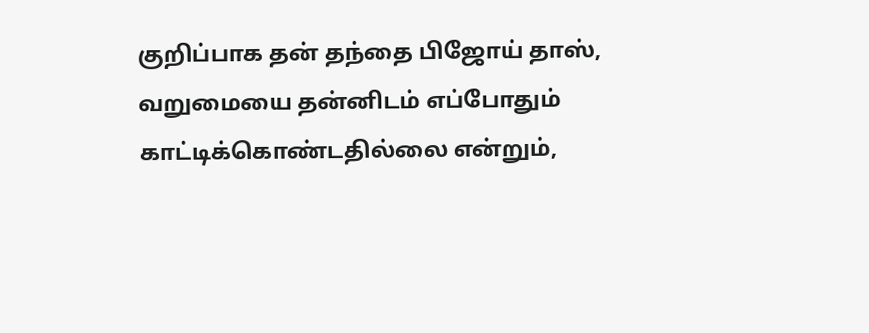குறிப்பாக தன் தந்தை பிஜோய் தாஸ், வறுமையை தன்னிடம் எப்போதும் காட்டிக்கொண்டதில்லை என்றும்,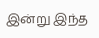இன்று இந்த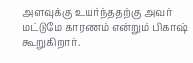அளவுக்கு உயர்ந்ததற்கு அவர் மட்டுமே காரணம் என்றும் பிகாஷ் கூறுகிறார்.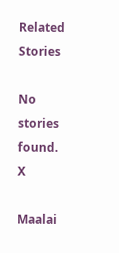Related Stories

No stories found.
X

Maalai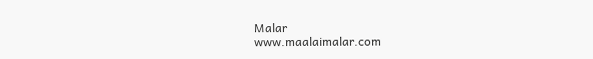Malar
www.maalaimalar.com